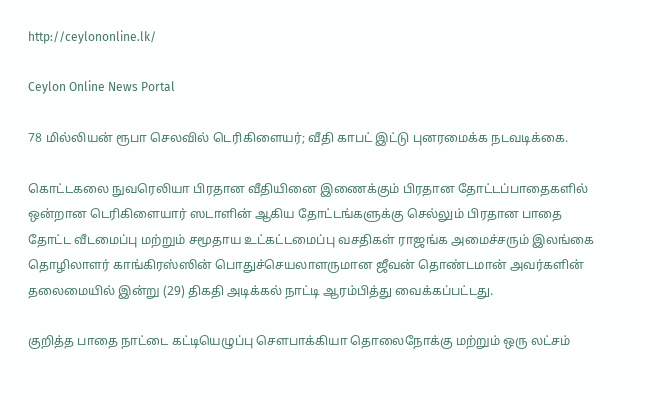http://ceylononline.lk/

Ceylon Online News Portal

78 மில்லியன் ரூபா செலவில் டெரிகிளையர்; வீதி காபட் இட்டு புனரமைக்க நடவடிக்கை.

கொட்டகலை நுவரெலியா பிரதான வீதியினை இணைக்கும் பிரதான தோட்டப்பாதைகளில் ஒன்றான டெரிகிளையார் ஸடாளின் ஆகிய தோட்டங்களுக்கு செல்லும் பிரதான பாதை தோட்ட வீடமைப்பு மற்றும் சமூதாய உட்கட்டமைப்பு வசதிகள் ராஜங்க அமைச்சரும் இலங்கை தொழிலாளர் காங்கிரஸ்ஸின் பொதுச்செயலாளருமான ஜீவன் தொண்டமான் அவர்களின் தலைமையில் இன்று (29) திகதி அடிக்கல் நாட்டி ஆரம்பித்து வைக்கப்பட்டது.

குறித்த பாதை நாட்டை கட்டியெழுப்பு சௌபாக்கியா தொலைநோக்கு மற்றும் ஒரு லட்சம்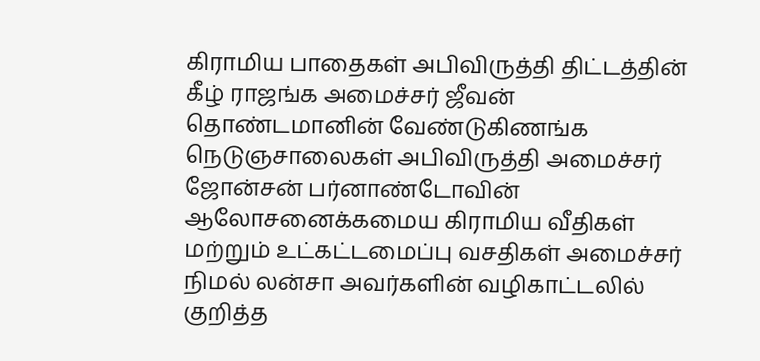கிராமிய பாதைகள் அபிவிருத்தி திட்டத்தின் கீழ் ராஜங்க அமைச்சர் ஜீவன் தொண்டமானின் வேண்டுகிணங்க நெடுஞசாலைகள் அபிவிருத்தி அமைச்சர் ஜோன்சன் பர்னாண்டோவின் ஆலோசனைக்கமைய கிராமிய வீதிகள் மற்றும் உட்கட்டமைப்பு வசதிகள் அமைச்சர் நிமல் லன்சா அவர்களின் வழிகாட்டலில் குறித்த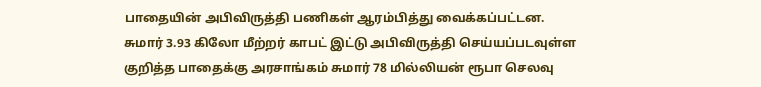பாதையின் அபிவிருத்தி பணிகள் ஆரம்பித்து வைக்கப்பட்டன.
சுமார் 3.93 கிலோ மீற்றர் காபட் இட்டு அபிவிருத்தி செய்யப்படவுள்ள குறித்த பாதைக்கு அரசாங்கம் சுமார் 78 மில்லியன் ரூபா செலவு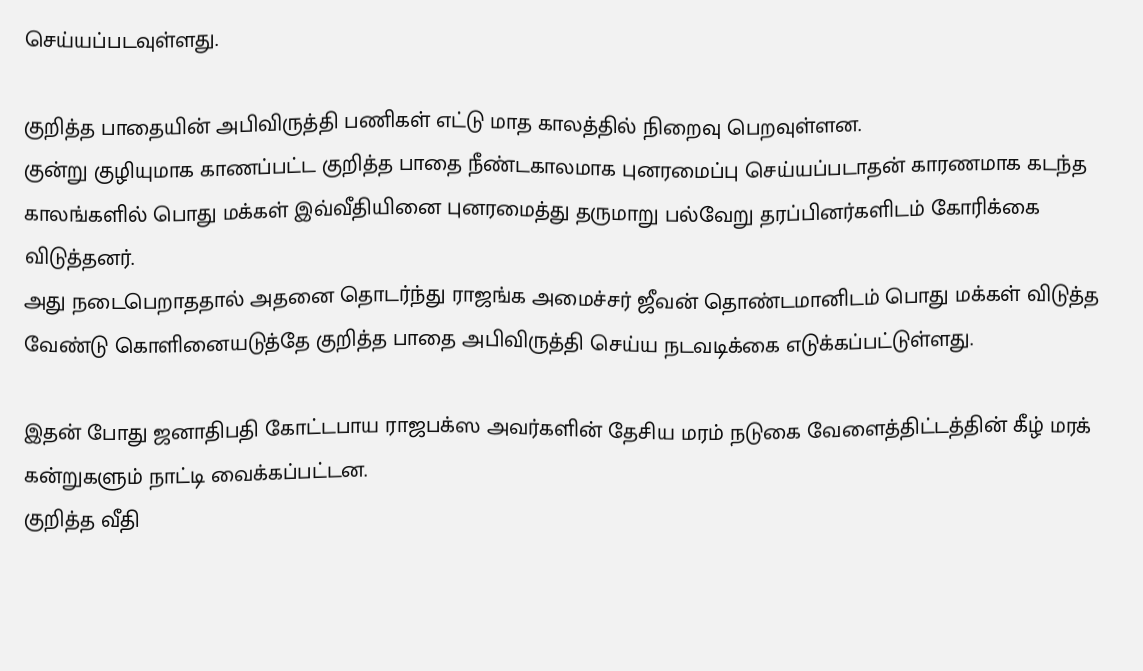செய்யப்படவுள்ளது.

குறித்த பாதையின் அபிவிருத்தி பணிகள் எட்டு மாத காலத்தில் நிறைவு பெறவுள்ளன.
குன்று குழியுமாக காணப்பட்ட குறித்த பாதை நீண்டகாலமாக புனரமைப்பு செய்யப்படாதன் காரணமாக கடந்த காலங்களில் பொது மக்கள் இவ்வீதியினை புனரமைத்து தருமாறு பல்வேறு தரப்பினர்களிடம் கோரிக்கை விடுத்தனர்.
அது நடைபெறாததால் அதனை தொடர்ந்து ராஜங்க அமைச்சர் ஜீவன் தொண்டமானிடம் பொது மக்கள் விடுத்த வேண்டு கொளினையடுத்தே குறித்த பாதை அபிவிருத்தி செய்ய நடவடிக்கை எடுக்கப்பட்டுள்ளது.

இதன் போது ஜனாதிபதி கோட்டபாய ராஜபக்ஸ அவர்களின் தேசிய மரம் நடுகை வேளைத்திட்டத்தின் கீழ் மரக் கன்றுகளும் நாட்டி வைக்கப்பட்டன.
குறித்த வீதி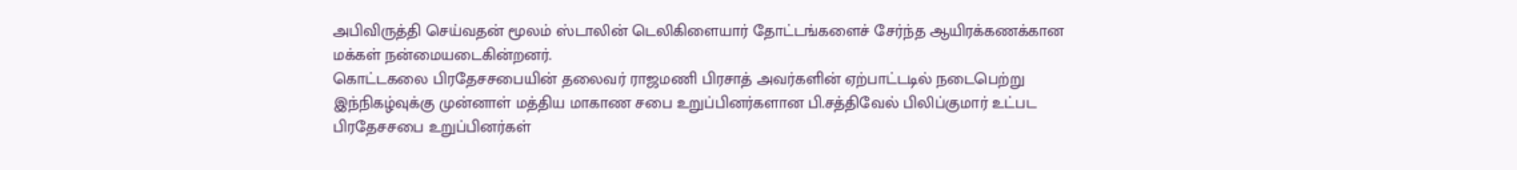அபிவிருத்தி செய்வதன் மூலம் ஸ்டாலின் டெலிகிளையார் தோட்டங்களைச் சேர்ந்த ஆயிரக்கணக்கான மக்கள் நன்மையடைகின்றனர்.
கொட்டகலை பிரதேசசபையின் தலைவர் ராஜமணி பிரசாத் அவர்களின் ஏற்பாட்டடில் நடைபெற்று இந்நிகழ்வுக்கு முன்னாள் மத்திய மாகாண சபை உறுப்பினர்களான பி.சத்திவேல் பிலிப்குமார் உட்பட பிரதேசசபை உறுப்பினர்கள்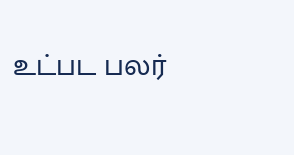உட்பட பலர்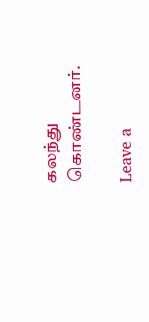கலந்து கொண்டனர்.

Leave a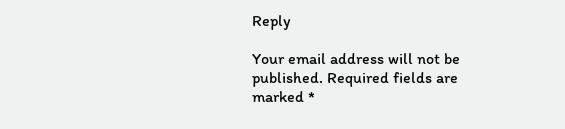Reply

Your email address will not be published. Required fields are marked *